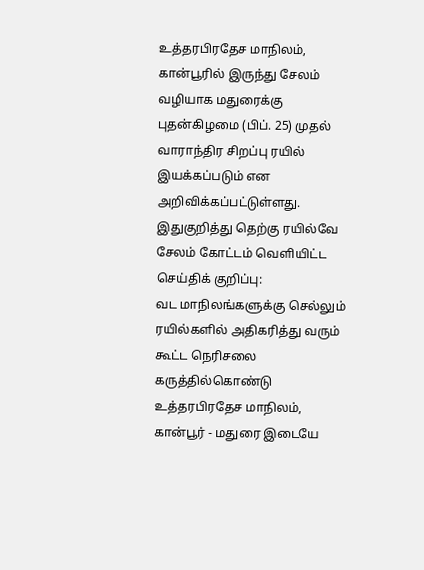உத்தரபிரதேச மாநிலம், கான்பூரில் இருந்து சேலம் வழியாக மதுரைக்கு புதன்கிழமை (பிப். 25) முதல் வாராந்திர சிறப்பு ரயில் இயக்கப்படும் என அறிவிக்கப்பட்டுள்ளது.
இதுகுறித்து தெற்கு ரயில்வே சேலம் கோட்டம் வெளியிட்ட செய்திக் குறிப்பு:
வட மாநிலங்களுக்கு செல்லும் ரயில்களில் அதிகரித்து வரும் கூட்ட நெரிசலை கருத்தில்கொண்டு உத்தரபிரதேச மாநிலம், கான்பூர் - மதுரை இடையே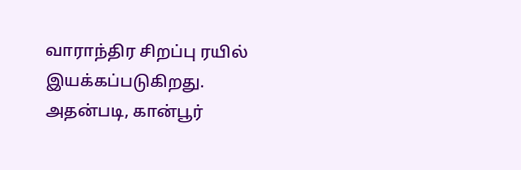வாராந்திர சிறப்பு ரயில் இயக்கப்படுகிறது.
அதன்படி, கான்பூர்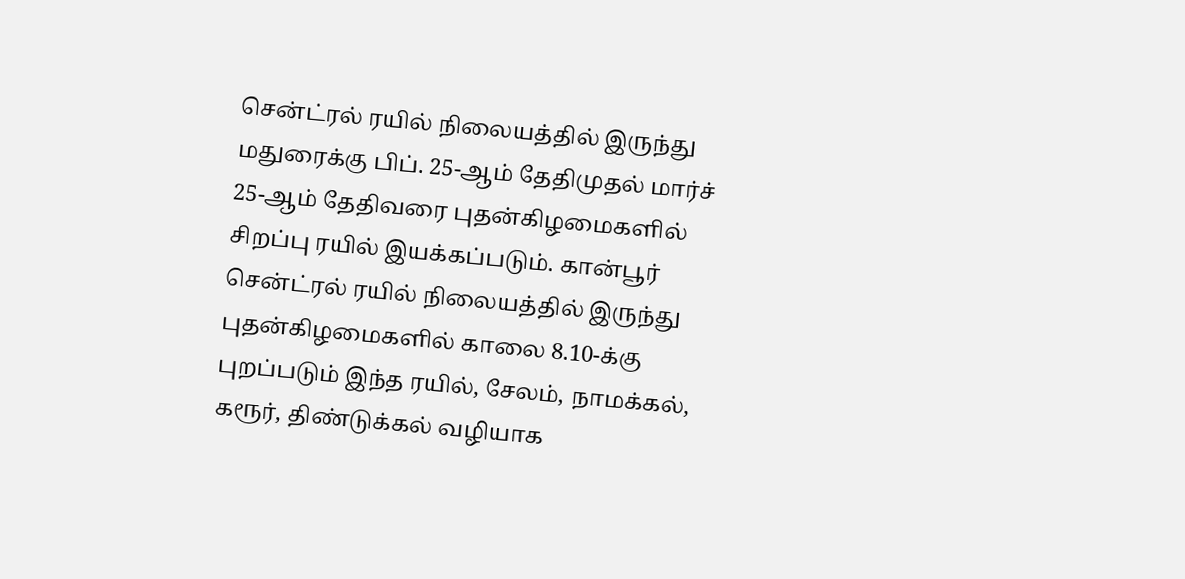சென்ட்ரல் ரயில் நிலையத்தில் இருந்து மதுரைக்கு பிப். 25-ஆம் தேதிமுதல் மார்ச் 25-ஆம் தேதிவரை புதன்கிழமைகளில் சிறப்பு ரயில் இயக்கப்படும். கான்பூர் சென்ட்ரல் ரயில் நிலையத்தில் இருந்து புதன்கிழமைகளில் காலை 8.10-க்கு புறப்படும் இந்த ரயில், சேலம், நாமக்கல், கரூர், திண்டுக்கல் வழியாக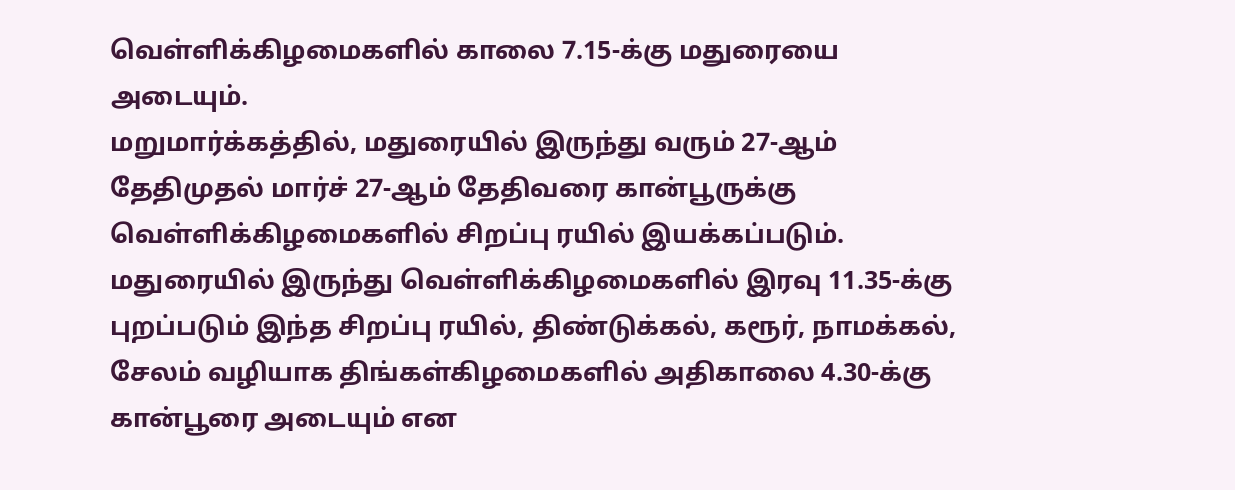வெள்ளிக்கிழமைகளில் காலை 7.15-க்கு மதுரையை அடையும்.
மறுமார்க்கத்தில், மதுரையில் இருந்து வரும் 27-ஆம் தேதிமுதல் மார்ச் 27-ஆம் தேதிவரை கான்பூருக்கு வெள்ளிக்கிழமைகளில் சிறப்பு ரயில் இயக்கப்படும். மதுரையில் இருந்து வெள்ளிக்கிழமைகளில் இரவு 11.35-க்கு புறப்படும் இந்த சிறப்பு ரயில், திண்டுக்கல், கரூர், நாமக்கல், சேலம் வழியாக திங்கள்கிழமைகளில் அதிகாலை 4.30-க்கு கான்பூரை அடையும் என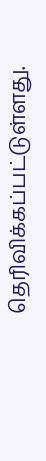தெரிவிக்கப்பட்டுள்ளது.